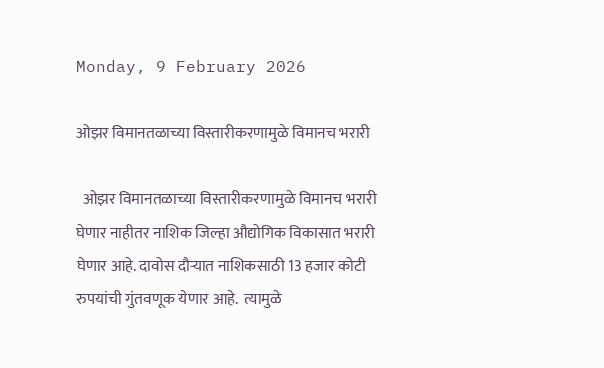Monday, 9 February 2026

ओझर विमानतळाच्या विस्तारीकरणामुळे विमानच भरारी

  ओझर विमानतळाच्या विस्तारीकरणामुळे विमानच भरारी घेणार नाहीतर नाशिक जिल्हा औद्योगिक विकासात भरारी घेणार आहे. दावोस दौऱ्यात नाशिकसाठी 13 हजार कोटी रुपयांची गुंतवणूक येणार आहे.  त्यामुळे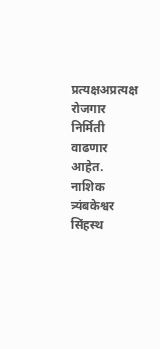प्रत्यक्षअप्रत्यक्ष रोजगार निर्मिती वाढणार आहेत. नाशिक त्र्यंबकेश्वर सिंहस्थ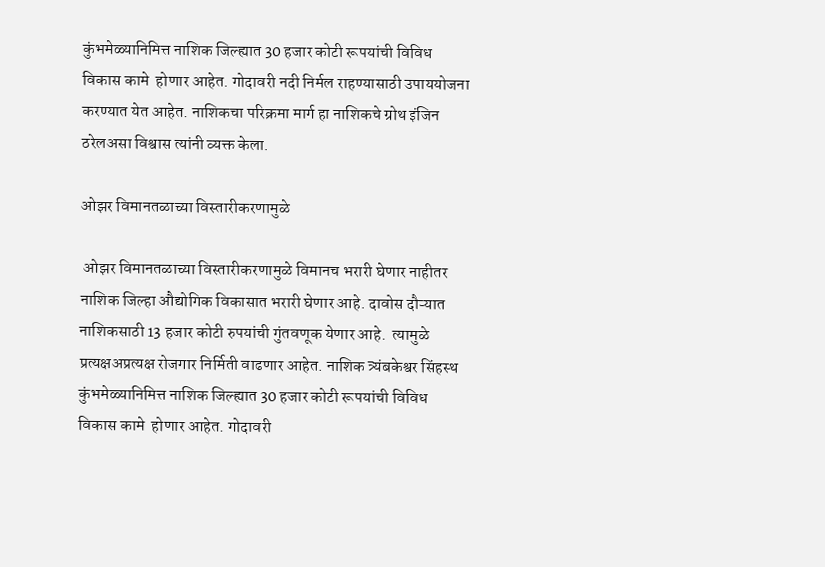कुंभमेळ्यानिमित्त नाशिक जिल्ह्यात 30 हजार कोटी रूपयांची विविध विकास कामे  होणार आहेत. गोदावरी नदी निर्मल राहण्यासाठी उपाययोजना करण्यात येत आहेत. नाशिकचा परिक्रमा मार्ग हा नाशिकचे ग्रोथ इंजिन ठरेलअसा विश्वास त्यांनी व्यक्त केला.

ओझर विमानतळाच्या विस्तारीकरणामुळे

 ओझर विमानतळाच्या विस्तारीकरणामुळे विमानच भरारी घेणार नाहीतर नाशिक जिल्हा औद्योगिक विकासात भरारी घेणार आहे. दावोस दौऱ्यात नाशिकसाठी 13 हजार कोटी रुपयांची गुंतवणूक येणार आहे.  त्यामुळे प्रत्यक्षअप्रत्यक्ष रोजगार निर्मिती वाढणार आहेत. नाशिक त्र्यंबकेश्वर सिंहस्थ कुंभमेळ्यानिमित्त नाशिक जिल्ह्यात 30 हजार कोटी रूपयांची विविध विकास कामे  होणार आहेत. गोदावरी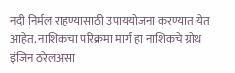नदी निर्मल राहण्यासाठी उपाययोजना करण्यात येत आहेत. नाशिकचा परिक्रमा मार्ग हा नाशिकचे ग्रोथ इंजिन ठरेलअसा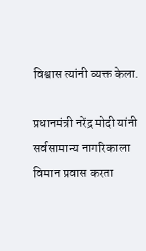विश्वास त्यांनी व्यक्त केला.

प्रधानमंत्री नरेंद्र मोदी यांनी सर्वसामान्य नागरिकाला विमान प्रवास करता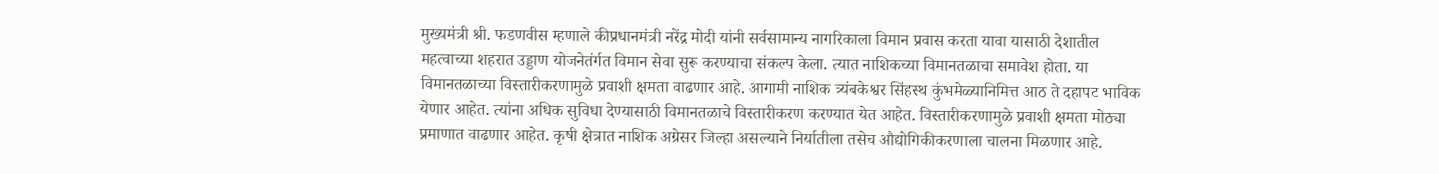मुख्यमंत्री श्री. फडणवीस म्हणाले कीप्रधानमंत्री नरेंद्र मोदी यांनी सर्वसामान्य नागरिकाला विमान प्रवास करता यावा यासाठी देशातील महत्वाच्या शहरात उड्डाण योजनेतंर्गत विमान सेवा सुरू करण्याचा संकल्प केला. त्यात नाशिकच्या विमानतळाचा समावेश होता. या विमानतळाच्या विस्तारीकरणामुळे प्रवाशी क्षमता वाढणार आहे. आगामी नाशिक त्र्यंबकेश्वर सिंहस्थ कुंभमेळ्यानिमित्त आठ ते दहापट भाविक येणार आहेत. त्यांना अधिक सुविधा देण्यासाठी विमानतळाचे विस्तारीकरण करण्यात येत आहेत. विस्तारीकरणामुळे प्रवाशी क्षमता मोठ्या प्रमाणात वाढणार आहेत. कृषी क्षेत्रात नाशिक अग्रेसर जिल्हा असल्याने निर्यातीला तसेच औद्योगिकीकरणाला चालना मिळणार आहे.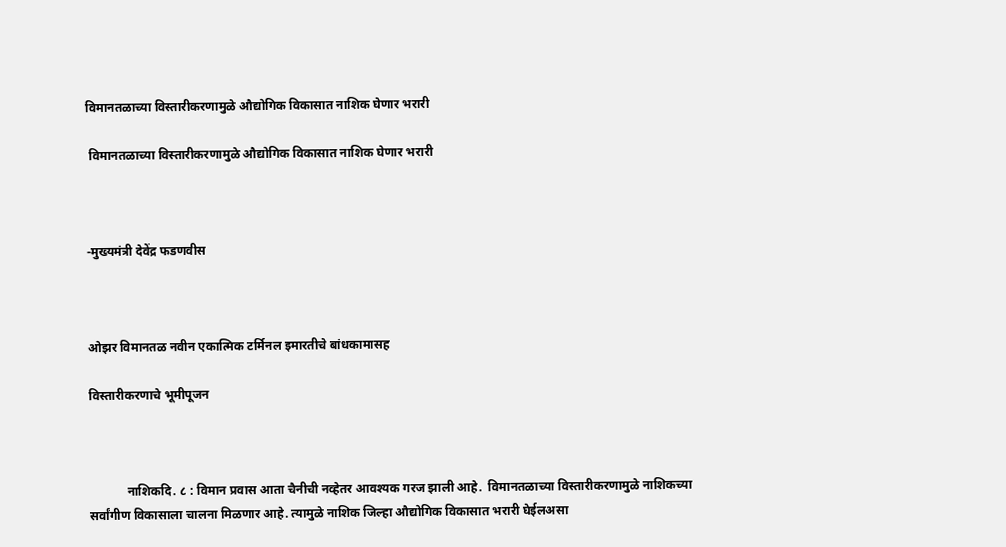विमानतळाच्या विस्तारीकरणामुळे औद्योगिक विकासात नाशिक घेणार भरारी

 विमानतळाच्या विस्तारीकरणामुळे औद्योगिक विकासात नाशिक घेणार भरारी



-मुख्यमंत्री देवेंद्र फडणवीस



ओझर विमानतळ नवीन एकात्मिक टर्मिनल इमारतीचे बांधकामासह

विस्तारीकरणाचे भूमीपूजन



            नाशिकदि. ८ : विमान प्रवास आता चैनीची नव्हेतर आवश्यक गरज झाली आहे.  विमानतळाच्या विस्तारीकरणामुळे नाशिकच्या सर्वांगीण विकासाला चालना मिळणार आहे. त्यामुळे नाशिक जिल्हा औद्योगिक विकासात भरारी घेईलअसा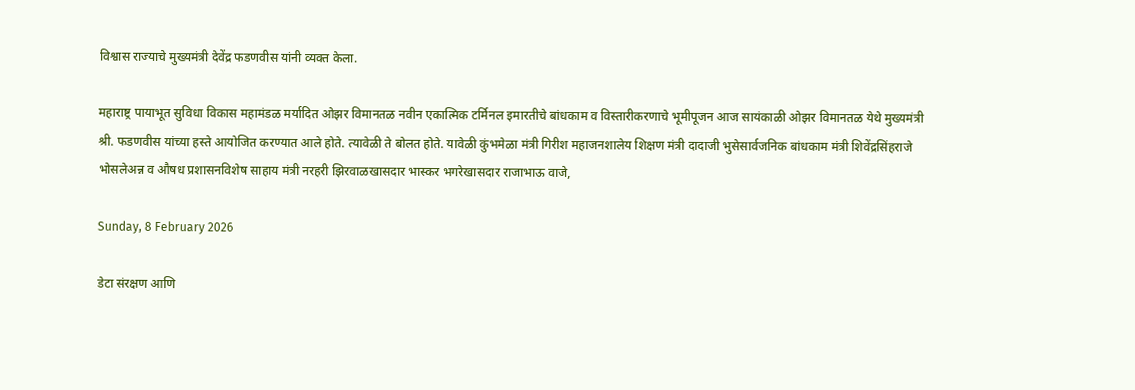विश्वास राज्याचे मुख्यमंत्री देवेंद्र फडणवीस यांनी व्यक्त केला.

महाराष्ट्र पायाभूत सुविधा विकास महामंडळ मर्यादित ओझर विमानतळ नवीन एकात्मिक टर्मिनल इमारतीचे बांधकाम व विस्तारीकरणाचे भूमीपूजन आज सायंकाळी ओझर विमानतळ येथे मुख्यमंत्री श्री. फडणवीस यांच्या हस्ते आयोजित करण्यात आले होते. त्यावेळी ते बोलत होते. यावेळी कुंभमेळा मंत्री गिरीश महाजनशालेय शिक्षण मंत्री दादाजी भुसेसार्वजनिक बांधकाम मंत्री शिवेंद्रसिंहराजे भोसलेअन्न व औषध प्रशासनविशेष साहाय मंत्री नरहरी झिरवाळखासदार भास्कर भगरेखासदार राजाभाऊ वाजे,

Sunday, 8 February 2026

डेटा संरक्षण आणि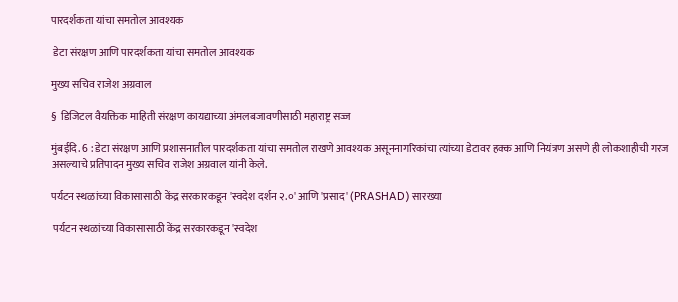पारदर्शकता यांचा समतोल आवश्यक

 डेटा संरक्षण आणि पारदर्शकता यांचा समतोल आवश्यक

मुख्य सचिव राजेश अग्रवाल

§  डिजिटल वैयक्तिक माहिती संरक्षण कायद्याच्या अंमलबजावणीसाठी महाराष्ट्र सज्ज

मुंबईदि. 6 : डेटा संरक्षण आणि प्रशासनातील पारदर्शकता यांचा समतोल राखणे आवश्यक असूननागरिकांचा त्यांच्या डेटावर हक्क आणि नियंत्रण असणे ही लोकशाहीची गरज असल्याचे प्रतिपादन मुख्य सचिव राजेश अग्रवाल यांनी केले.

पर्यटन स्थळांच्या विकासासाठी केंद्र सरकारकडून 'स्वदेश दर्शन २.०' आणि 'प्रसाद' (PRASHAD) सारख्या

 पर्यटन स्थळांच्या विकासासाठी केंद्र सरकारकडून 'स्वदेश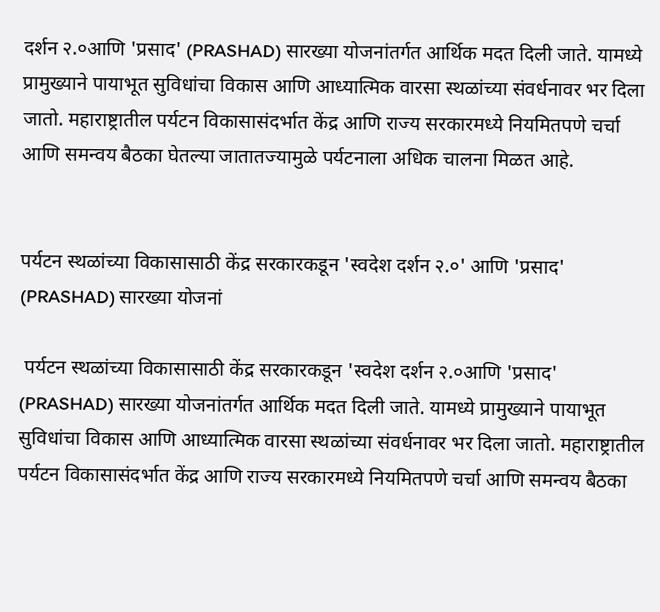दर्शन २.०आणि 'प्रसाद' (PRASHAD) सारख्या योजनांतर्गत आर्थिक मदत दिली जाते. यामध्ये प्रामुख्याने पायाभूत सुविधांचा विकास आणि आध्यात्मिक वारसा स्थळांच्या संवर्धनावर भर दिला जातो. महाराष्ट्रातील पर्यटन विकासासंदर्भात केंद्र आणि राज्य सरकारमध्ये नियमितपणे चर्चा आणि समन्वय बैठका घेतल्या जातातज्यामुळे पर्यटनाला अधिक चालना मिळत आहे.


पर्यटन स्थळांच्या विकासासाठी केंद्र सरकारकडून 'स्वदेश दर्शन २.०' आणि 'प्रसाद' (PRASHAD) सारख्या योजनां

 पर्यटन स्थळांच्या विकासासाठी केंद्र सरकारकडून 'स्वदेश दर्शन २.०आणि 'प्रसाद' (PRASHAD) सारख्या योजनांतर्गत आर्थिक मदत दिली जाते. यामध्ये प्रामुख्याने पायाभूत सुविधांचा विकास आणि आध्यात्मिक वारसा स्थळांच्या संवर्धनावर भर दिला जातो. महाराष्ट्रातील पर्यटन विकासासंदर्भात केंद्र आणि राज्य सरकारमध्ये नियमितपणे चर्चा आणि समन्वय बैठका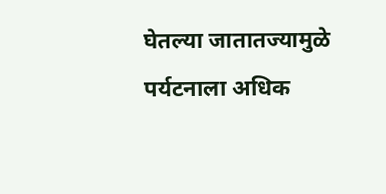घेतल्या जातातज्यामुळे पर्यटनाला अधिक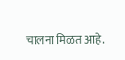चालना मिळत आहे.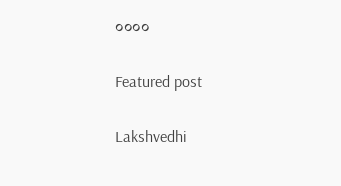००००

Featured post

Lakshvedhi